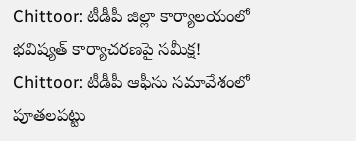Chittoor: టీడీపీ జిల్లా కార్యాలయంలో భవిష్యత్ కార్యాచరణపై సమీక్ష!
Chittoor: టీడీపీ ఆఫీసు సమావేశంలో పూతలపట్టు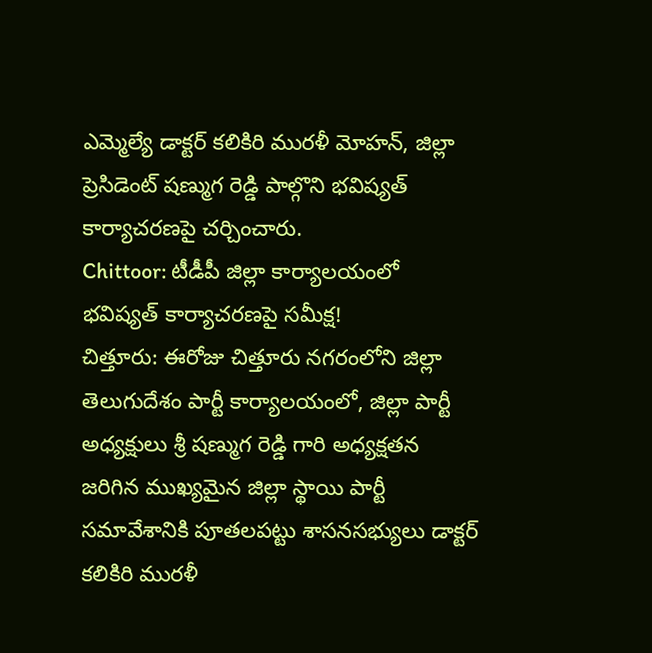ఎమ్మెల్యే డాక్టర్ కలికిరి మురళీ మోహన్, జిల్లా ప్రెసిడెంట్ షణ్ముగ రెడ్డి పాల్గొని భవిష్యత్ కార్యాచరణపై చర్చించారు.
Chittoor: టీడీపీ జిల్లా కార్యాలయంలో భవిష్యత్ కార్యాచరణపై సమీక్ష!
చిత్తూరు: ఈరోజు చిత్తూరు నగరంలోని జిల్లా తెలుగుదేశం పార్టీ కార్యాలయంలో, జిల్లా పార్టీ అధ్యక్షులు శ్రీ షణ్ముగ రెడ్డి గారి అధ్యక్షతన జరిగిన ముఖ్యమైన జిల్లా స్థాయి పార్టీ సమావేశానికి పూతలపట్టు శాసనసభ్యులు డాక్టర్ కలికిరి మురళీ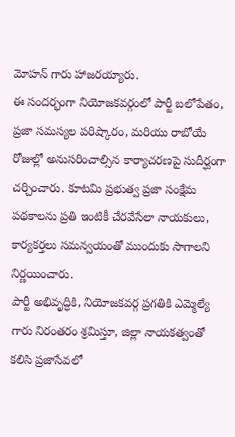మోహన్ గారు హాజరయ్యారు.
ఈ సందర్భంగా నియోజకవర్గంలో పార్టీ బలోపేతం, ప్రజా సమస్యల పరిష్కారం, మరియు రాబోయే రోజుల్లో అనుసరించాల్సిన కార్యాచరణపై సుదీర్ఘంగా చర్చించారు. కూటమి ప్రభుత్వ ప్రజా సంక్షేమ పథకాలను ప్రతి ఇంటికీ చేరవేసేలా నాయకులు, కార్యకర్తలు సమన్వయంతో ముందుకు సాగాలని నిర్ణయించారు.
పార్టీ అభివృద్ధికి, నియోజకవర్గ ప్రగతికి ఎమ్మెల్యే గారు నిరంతరం శ్రమిస్తూ, జిల్లా నాయకత్వంతో కలిసి ప్రజాసేవలో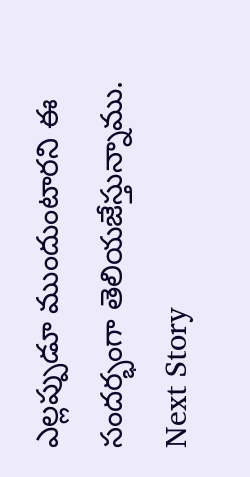ఎల్లప్పుడూ ముందుంటారని ఈ సందర్భంగా తెలియజేస్తున్నాము.
Next Story